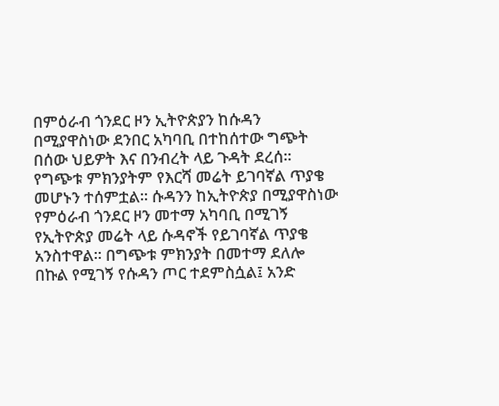በምዕራብ ጎንደር ዞን ኢትዮጵያን ከሱዳን በሚያዋስነው ደንበር አካባቢ በተከሰተው ግጭት በሰው ህይዎት እና በንብረት ላይ ጉዳት ደረሰ፡፡ የግጭቱ ምክንያትም የእርሻ መሬት ይገባኛል ጥያቄ መሆኑን ተሰምቷል፡፡ ሱዳንን ከኢትዮጵያ በሚያዋስነው የምዕራብ ጎንደር ዞን መተማ አካባቢ በሚገኝ የኢትዮጵያ መሬት ላይ ሱዳኖች የይገባኛል ጥያቄ አንስተዋል፡፡ በግጭቱ ምክንያት በመተማ ደለሎ በኩል የሚገኝ የሱዳን ጦር ተደምስሷል፤ አንድ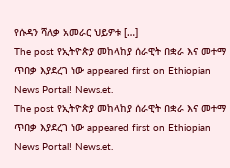የሱዳን ሻለቃ አመራር ህይዎቱ […]
The post የኢትዮጵያ መከላከያ ሰራዊት በቋራ እና መተማ ጥበቃ እያደረገ ነው appeared first on Ethiopian News Portal! News.et.
The post የኢትዮጵያ መከላከያ ሰራዊት በቋራ እና መተማ ጥበቃ እያደረገ ነው appeared first on Ethiopian News Portal! News.et.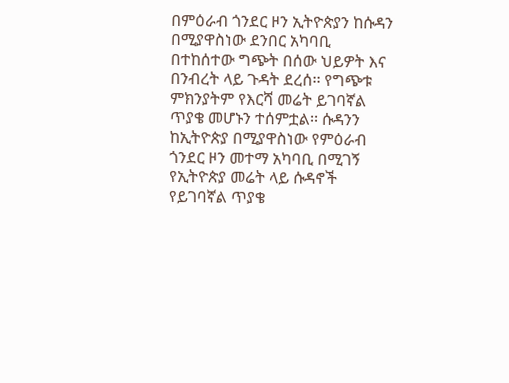በምዕራብ ጎንደር ዞን ኢትዮጵያን ከሱዳን በሚያዋስነው ደንበር አካባቢ በተከሰተው ግጭት በሰው ህይዎት እና በንብረት ላይ ጉዳት ደረሰ፡፡ የግጭቱ ምክንያትም የእርሻ መሬት ይገባኛል ጥያቄ መሆኑን ተሰምቷል፡፡ ሱዳንን ከኢትዮጵያ በሚያዋስነው የምዕራብ ጎንደር ዞን መተማ አካባቢ በሚገኝ የኢትዮጵያ መሬት ላይ ሱዳኖች የይገባኛል ጥያቄ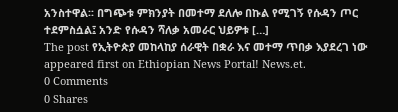አንስተዋል፡፡ በግጭቱ ምክንያት በመተማ ደለሎ በኩል የሚገኝ የሱዳን ጦር ተደምስሷል፤ አንድ የሱዳን ሻለቃ አመራር ህይዎቱ […]
The post የኢትዮጵያ መከላከያ ሰራዊት በቋራ እና መተማ ጥበቃ እያደረገ ነው appeared first on Ethiopian News Portal! News.et.
0 Comments
0 Shares